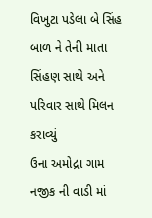વિખુટા પડેલા બે સિંહ બાળ ને તેની માતા સિંહણ સાથે અને પરિવાર સાથે મિલન કરાવ્યું
ઉના અમોદ્રા ગામ નજીક ની વાડી માં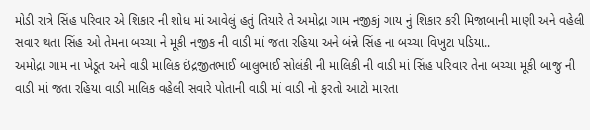મોડી રાત્રે સિંહ પરિવાર એ શિકાર ની શોધ માં આવેલું હતું તિયારે તે અમોદ્રા ગામ નજીકj ગાય નું શિકાર કરી મિજાબાની માણી અને વહેલી સવાર થતા સિંહ ઓ તેમના બચ્ચા ને મૂકી નજીક ની વાડી માં જતા રહિયા અને બંન્ને સિંહ ના બચ્ચા વિખુટા પડિયા..
અમોદ્રા ગામ ના ખેડૂત અને વાડી માલિક ઇંદ્રજીતભાઈ બાલુભાઈ સોલંકી ની માલિકી ની વાડી માં સિંહ પરિવાર તેના બચ્ચા મૂકી બાજુ ની વાડી માં જતા રહિયા વાડી માલિક વહેલી સવારે પોતાની વાડી માં વાડી નો ફરતો આટો મારતા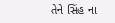તેને સિંહ ના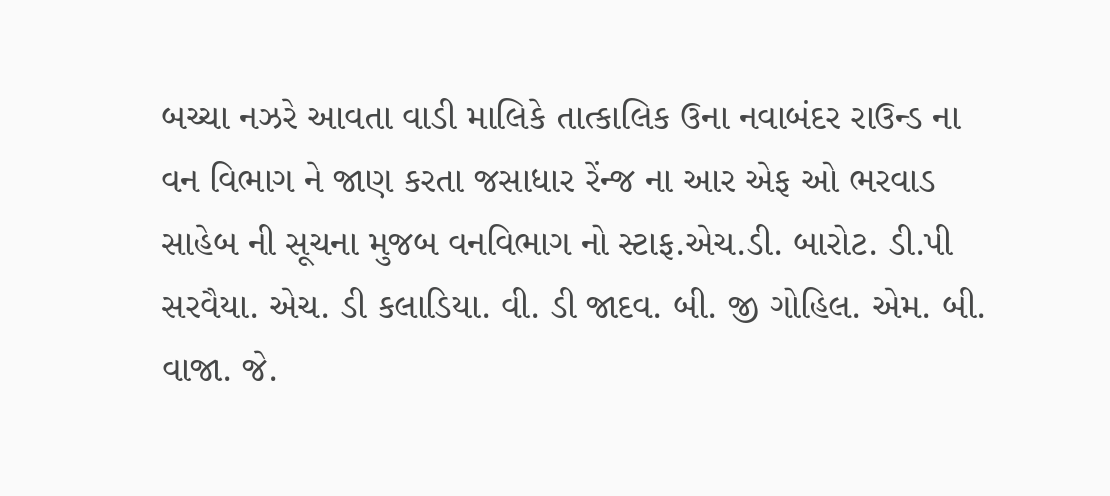બચ્ચા નઝરે આવતા વાડી માલિકે તાત્કાલિક ઉના નવાબંદર રાઉન્ડ ના વન વિભાગ ને જાણ કરતા જસાધાર રેંન્જ ના આર એફ ઓ ભરવાડ સાહેબ ની સૂચના મુજબ વનવિભાગ નો સ્ટાફ.એચ.ડી. બારોટ. ડી.પી સરવૈયા. એચ. ડી કલાડિયા. વી. ડી જાદવ. બી. જી ગોહિલ. એમ. બી. વાજા. જે.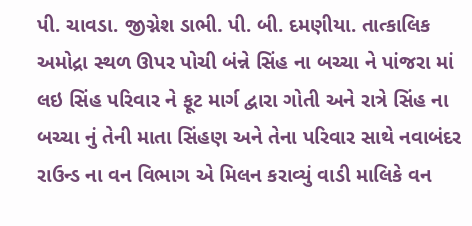પી. ચાવડા. જીગ્નેશ ડાભી. પી. બી. દમણીયા. તાત્કાલિક અમોદ્રા સ્થળ ઊપર પોચી બંન્ને સિંહ ના બચ્ચા ને પાંજરા માં લઇ સિંહ પરિવાર ને ફૂટ માર્ગ દ્વારા ગોતી અને રાત્રે સિંહ ના બચ્ચા નું તેની માતા સિંહણ અને તેના પરિવાર સાથે નવાબંદર રાઉન્ડ ના વન વિભાગ એ મિલન કરાવ્યું વાડી માલિકે વન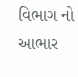વિભાગ નો આભાર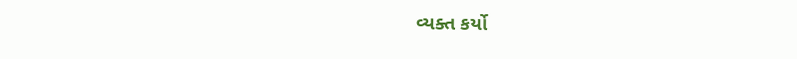વ્યક્ત કર્યો